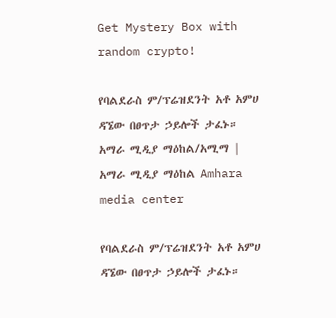Get Mystery Box with random crypto!

የባልደራስ ም/ፕሬዝደንት አቶ አምሀ ዳኜው በፀጥታ ኃይሎች ታፈኑ። አማራ ሚዲያ ማዕከል/አሚማ | አማራ ሚዲያ ማዕከል Amhara media center

የባልደራስ ም/ፕሬዝደንት አቶ አምሀ ዳኜው በፀጥታ ኃይሎች ታፈኑ።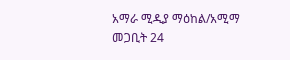አማራ ሚዲያ ማዕከል/አሚማ
መጋቢት 24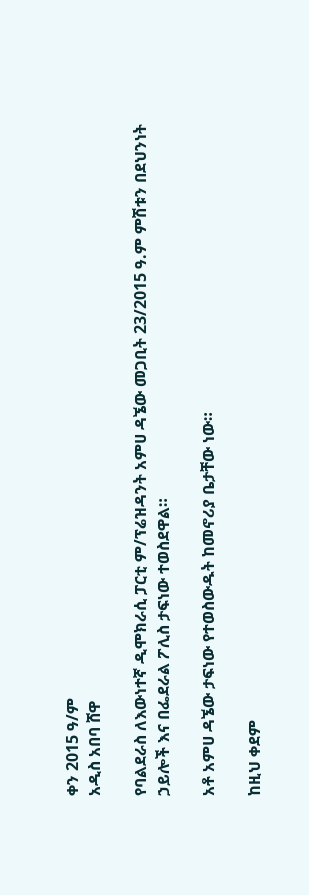ቀን 2015 ዓ/ም
አዲስ አበባ ሸዋ

የባልደራስ ለእውነተኛ ዲሞክራሲ ፓርቲ ም/ፕሬዝዳንት አምሀ ዳኜው መጋቢት 23/2015 ዓ.ም ምሽቱን በደህንነት ኃይሎች እና በፌደራል ፖሊስ ታፍነው ተወስደዋል።

አቶ አምሀ ዳኜው ታፍነው የተወስውዱት ከመኖሪያ ቤታቸው ነው።

ከዚህ ቀደም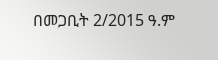በመጋቢት 2/2015 ዓ.ም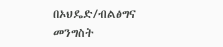በኦህዴድ/ብልፅግና መንግስት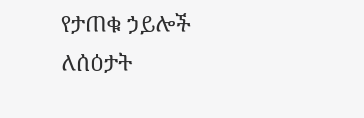የታጠቁ ኃይሎች ለሰዕታት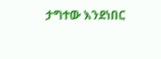ታግተው እንደነበር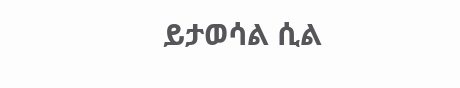ይታወሳል ሲል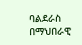ባልደራስ በማህበራዊ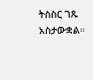ትስስር ገጹ አስታውቋል።